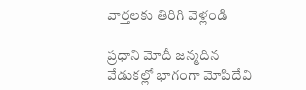వార్తలకు తిరిగి వెళ్లండి

ప్రధాని మోదీ జన్మదిన వేడుకల్లో భాగంగా మోపిదేవి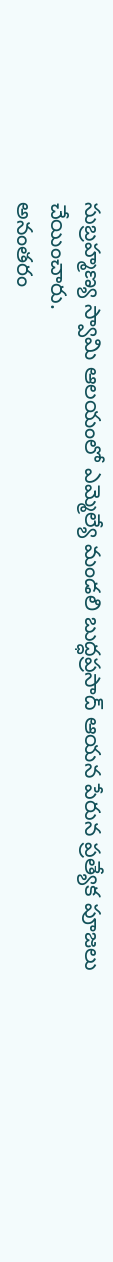సుబ్రహ్మణ్య స్వామి ఆలయంలో ఎమ్మెల్యే మండలి బుద్ధప్రసాద్ ఆయన పేరున ప్రత్యేక పూజలు చేయించారు.
అనంతరం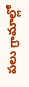పలు గ్రామాల్లో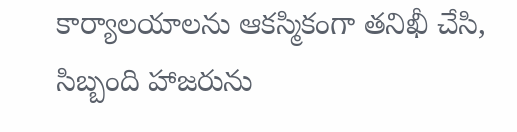కార్యాలయాలను ఆకస్మికంగా తనిఖీ చేసి, సిబ్బంది హాజరును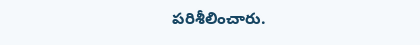పరిశీలించారు.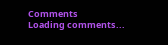Comments
Loading comments...